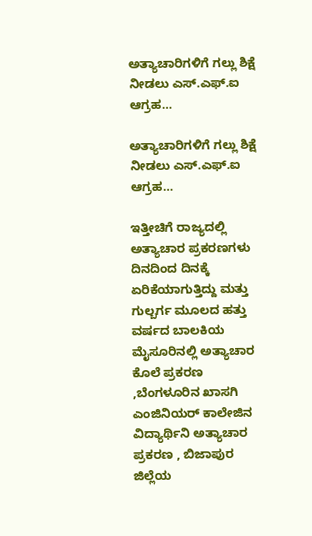ಅತ್ಯಾಚಾರಿಗಳಿಗೆ ಗಲ್ಲು ಶಿಕ್ಷೆ ನೀಡಲು ಎಸ್.ಎಫ್.ಐ ಆಗ್ರಹ…

ಅತ್ಯಾಚಾರಿಗಳಿಗೆ ಗಲ್ಲು ಶಿಕ್ಷೆ ನೀಡಲು ಎಸ್.ಎಫ್.ಐ ಆಗ್ರಹ…

ಇತ್ತೀಚಿಗೆ ರಾಜ್ಯದಲ್ಲಿ ಅತ್ಯಾಚಾರ ಪ್ರಕರಣಗಳು ದಿನದಿಂದ ದಿನಕ್ಕೆ ಏರಿಕೆಯಾಗುತ್ತಿದ್ದು ಮತ್ತು ಗುಲ್ಬರ್ಗ ಮೂಲದ ಹತ್ತು ವರ್ಷದ ಬಾಲಕಿಯ ಮೈಸೂರಿನಲ್ಲಿ ಅತ್ಯಾಚಾರ ಕೊಲೆ ಪ್ರಕರಣ ,ಬೆಂಗಳೂರಿನ ಖಾಸಗಿ ಎಂಜಿನಿಯರ್‌ ಕಾಲೇಜಿನ ವಿದ್ಯಾರ್ಥಿನಿ ಅತ್ಯಾಚಾರ ಪ್ರಕರಣ , ಬಿಜಾಪುರ ಜಿಲ್ಲೆಯ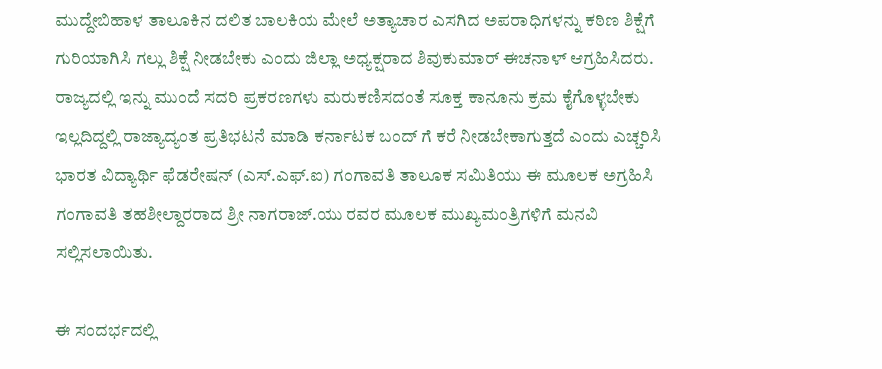ಮುದ್ದೇಬಿಹಾಳ ತಾಲೂಕಿನ ದಲಿತ ಬಾಲಕಿಯ ಮೇಲೆ ಅತ್ಯಾಚಾರ ಎಸಗಿದ ಅಪರಾಧಿಗಳನ್ನು ಕಠಿಣ ಶಿಕ್ಷೆಗೆ ಗುರಿಯಾಗಿಸಿ ಗಲ್ಲು ಶಿಕ್ಷೆ ನೀಡಬೇಕು ಎಂದು ಜಿಲ್ಲಾ ಅಧ್ಯಕ್ಷರಾದ ಶಿವುಕುಮಾರ್ ಈಚನಾಳ್ ಆಗ್ರಹಿಸಿದರು. ರಾಜ್ಯದಲ್ಲಿ ಇನ್ನು ಮುಂದೆ ಸದರಿ ಪ್ರಕರಣಗಳು ಮರುಕಣಿಸದಂತೆ ಸೂಕ್ತ ಕಾನೂನು ಕ್ರಮ ಕೈಗೊಳ್ಳಬೇಕು ಇಲ್ಲದಿದ್ದಲ್ಲಿ ರಾಜ್ಯಾದ್ಯಂತ ಪ್ರತಿಭಟನೆ ಮಾಡಿ ಕರ್ನಾಟಕ ಬಂದ್ ಗೆ ಕರೆ ನೀಡಬೇಕಾಗುತ್ತದೆ ಎಂದು ಎಚ್ಚರಿಸಿ ಭಾರತ ವಿದ್ಯಾರ್ಥಿ ಫೆಡರೇಷನ್ (ಎಸ್.ಎಫ್.ಐ) ಗಂಗಾವತಿ ತಾಲೂಕ ಸಮಿತಿಯು ಈ ಮೂಲಕ ಅಗ್ರಹಿಸಿ ಗಂಗಾವತಿ ತಹಶೀಲ್ದಾರರಾದ ಶ್ರೀ ನಾಗರಾಜ್.ಯು ರವರ ಮೂಲಕ ಮುಖ್ಯಮಂತ್ರಿಗಳಿಗೆ ಮನವಿ ಸಲ್ಲಿಸಲಾಯಿತು.

ಈ ಸಂದರ್ಭದಲ್ಲಿ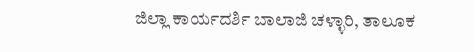ಜಿಲ್ಲಾ ಕಾರ್ಯದರ್ಶಿ ಬಾಲಾಜಿ ಚಳ್ಳಾರಿ, ತಾಲೂಕ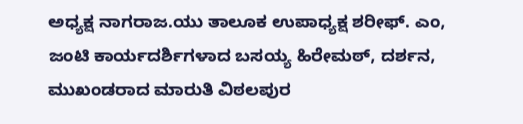ಅಧ್ಯಕ್ಷ ನಾಗರಾಜ.ಯು ತಾಲೂಕ ಉಪಾಧ್ಯಕ್ಷ ಶರೀಫ್. ಎಂ, ಜಂಟಿ ಕಾರ್ಯದರ್ಶಿಗಳಾದ ಬಸಯ್ಯ ಹಿರೇಮಠ್, ದರ್ಶನ, ಮುಖಂಡರಾದ ಮಾರುತಿ ವಿಠಲಪುರ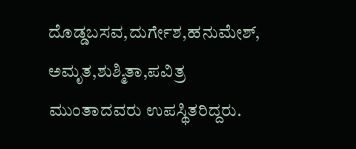ದೊಡ್ಡಬಸವ,ದುರ್ಗೇಶ,ಹನುಮೇಶ್, ಅಮೃತ,ಶುಶ್ಮಿತಾ,ಪವಿತ್ರ ಮುಂತಾದವರು ಉಪಸ್ಥಿತರಿದ್ದರು.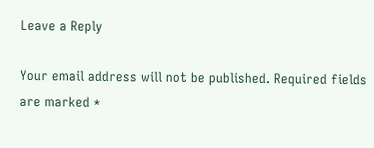Leave a Reply

Your email address will not be published. Required fields are marked *